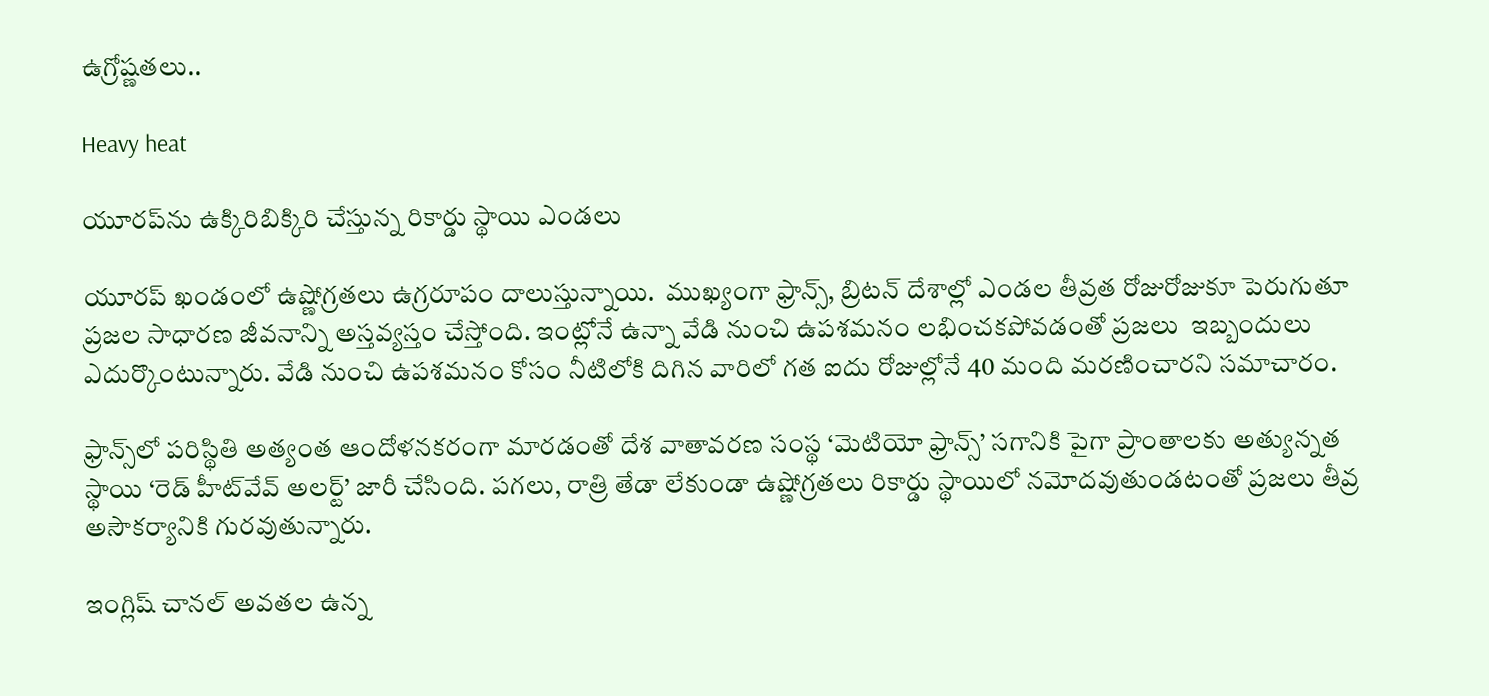ఉగ్రోష్ణతలు..

Heavy heat

యూరప్‌ను ఉక్కిరిబిక్కిరి చేస్తున్న రికార్డు స్థాయి ఎండలు

యూరప్‌ ఖండంలో ఉష్ణోగ్రతలు ఉగ్రరూపం దాలుస్తున్నాయి.  ముఖ్యంగా ఫ్రాన్స్‌, బ్రిటన్‌ దేశాల్లో ఎండల తీవ్రత రోజురోజుకూ పెరుగుతూ ప్రజల సాధారణ జీవనాన్ని అస్తవ్యస్తం చేస్తోంది. ఇంట్లోనే ఉన్నా వేడి నుంచి ఉపశమనం లభించకపోవడంతో ప్రజలు  ఇబ్బందులు ఎదుర్కొంటున్నారు. వేడి నుంచి ఉపశమనం కోసం నీటిలోకి దిగిన వారిలో గత ఐదు రోజుల్లోనే 40 మంది మరణించారని సమాచారం.

ఫ్రాన్స్‌లో పరిస్థితి అత్యంత ఆందోళనకరంగా మారడంతో దేశ వాతావరణ సంస్థ ‘మెటియో ఫ్రాన్స్‌’ సగానికి పైగా ప్రాంతాలకు అత్యున్నత స్థాయి ‘రెడ్ హీట్‌వేవ్ అలర్ట్‌’ జారీ చేసింది. పగలు, రాత్రి తేడా లేకుండా ఉష్ణోగ్రతలు రికార్డు స్థాయిలో నమోదవుతుండటంతో ప్రజలు తీవ్ర అసౌకర్యానికి గురవుతున్నారు.

ఇంగ్లిష్‌ చానల్‌ అవతల ఉన్న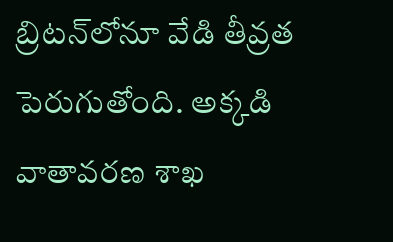బ్రిటన్‌లోనూ వేడి తీవ్రత పెరుగుతోంది. అక్కడి వాతావరణ శాఖ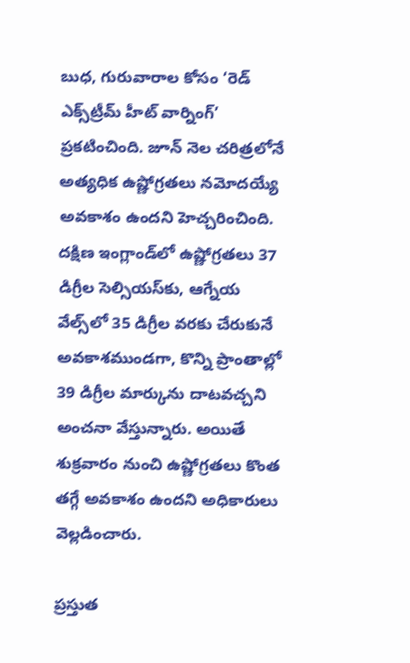బుధ, గురువారాల కోసం ‘రెడ్ ఎక్స్‌ట్రీమ్ హీట్ వార్నింగ్’ ప్రకటించింది. జూన్‌ నెల చరిత్రలోనే అత్యధిక ఉష్ణోగ్రతలు నమోదయ్యే అవకాశం ఉందని హెచ్చరించింది. దక్షిణ ఇంగ్లాండ్‌లో ఉష్ణోగ్రతలు 37 డిగ్రీల సెల్సియస్‌కు, ఆగ్నేయ వేల్స్‌లో 35 డిగ్రీల వరకు చేరుకునే అవకాశముండగా, కొన్ని ప్రాంతాల్లో 39 డిగ్రీల మార్కును దాటవచ్చని అంచనా వేస్తున్నారు. అయితే శుక్రవారం నుంచి ఉష్ణోగ్రతలు కొంత తగ్గే అవకాశం ఉందని అధికారులు వెల్లడించారు.

ప్రస్తుత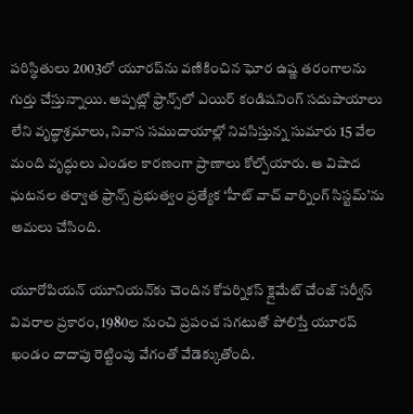పరిస్థితులు 2003లో యూరప్‌ను వణికించిన ఘోర ఉష్ణ తరంగాలను గుర్తు చేస్తున్నాయి. అప్పట్లో ఫ్రాన్స్‌లో ఎయిర్‌ కండిషనింగ్‌ సదుపాయాలు లేని వృద్ధాశ్రమాలు, నివాస సముదాయాల్లో నివసిస్తున్న సుమారు 15 వేల మంది వృద్ధులు ఎండల కారణంగా ప్రాణాలు కోల్పోయారు. ఆ విషాద ఘటనల తర్వాత ఫ్రాన్స్‌ ప్రభుత్వం ప్రత్యేక ‘హీట్‌ వాచ్ వార్నింగ్ సిస్టమ్‌’ను అమలు చేసింది.

యూరోపియన్‌ యూనియన్‌కు చెందిన కోపర్నికస్ క్లైమేట్ చేంజ్ సర్వీస్ వివరాల ప్రకారం, 1980ల నుంచి ప్రపంచ సగటుతో పోలిస్తే యూరప్‌ ఖండం దాదాపు రెట్టింపు వేగంతో వేడెక్కుతోంది.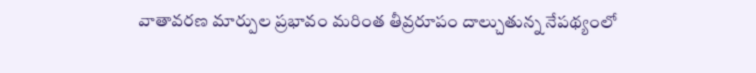వాతావరణ మార్పుల ప్రభావం మరింత తీవ్రరూపం దాల్చుతున్న నేపథ్యంలో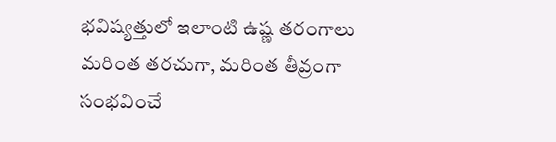భవిష్యత్తులో ఇలాంటి ఉష్ణ తరంగాలు మరింత తరచుగా, మరింత తీవ్రంగా సంభవించే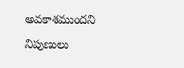అవకాశముందని నిపుణులు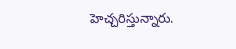హెచ్చరిస్తున్నారు.